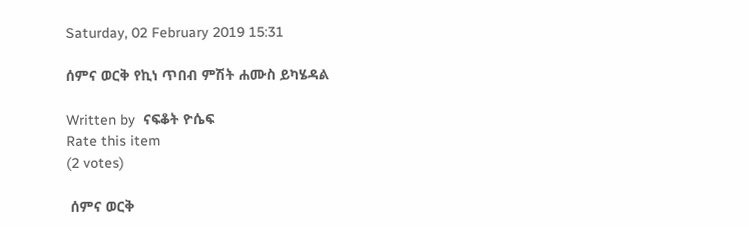Saturday, 02 February 2019 15:31

ሰምና ወርቅ የኪነ ጥበብ ምሽት ሐሙስ ይካሄዳል

Written by  ናፍቆት ዮሴፍ
Rate this item
(2 votes)

 ሰምና ወርቅ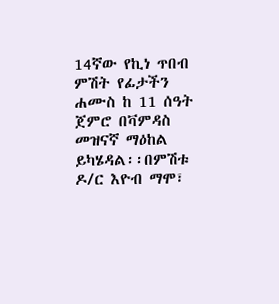14ኛው የኪነ ጥበብ ምሽት የፊታችን ሐሙስ ከ 11 ሰዓት ጀምሮ በቫምዳስ መዝናኛ ማዕከል ይካሄዳል፡፡በምሽቱ ዶ/ር እዮብ ማሞ፣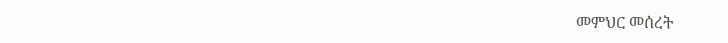መምህር መሰረት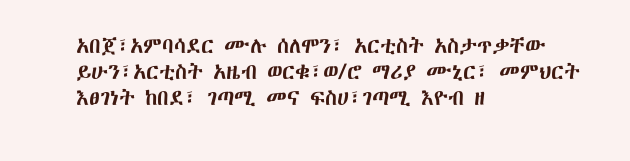አበጀ፣አምባሳደር ሙሉ ሰለሞን፣ አርቲስት አስታጥቃቸው ይሁን፣አርቲስት አዜብ ወርቁ፣ወ/ሮ ማሪያ ሙኒር፣ መምህርት እፀገነት ከበደ፣ ገጣሚ መና ፍስሀ፣ገጣሚ እዮብ ዘ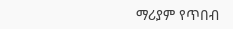ማሪያም የጥበብ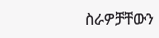ስራዎቻቸውን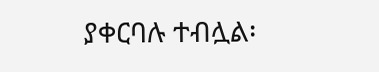ያቀርባሉ ተብሏል፡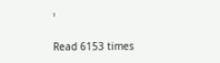፡

Read 6153 times